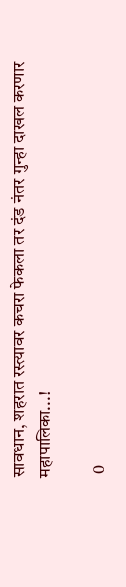सावधान, शहरात रस्त्यावर कचरा फेकला तर दंड नंतर गुन्हा दाखल करणार महापालिका...!

 0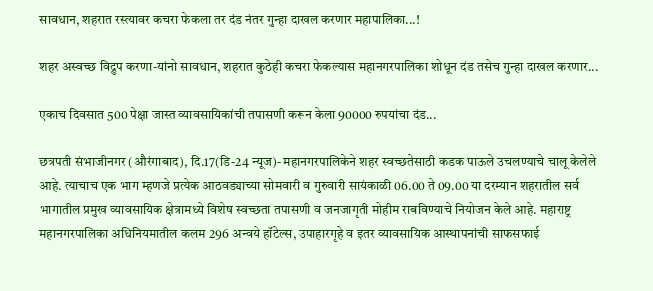सावधान, शहरात रस्त्यावर कचरा फेकला तर दंड नंतर गुन्हा दाखल करणार महापालिका...!

शहर अस्वच्छ विद्रुप करणा-यांनो सावधान, शहरात कुठेही कचरा फेकल्यास महानगरपालिका शोधून दंड तसेच गुन्हा दाखल करणार...

एकाच दिवसात 500 पेक्षा जास्त व्यावसायिकांची तपासणी करून केला 90000 रुपयांचा दंड...

छत्रपती संभाजीनगर (औरंगाबाद), दि.17(डि-24 न्यूज)- महानगरपालिकेने शहर स्वच्छतेसाठी कडक पाऊले उचलण्याचे चालू केलेले आहे. त्याचाच एक भाग म्हणजे प्रत्येक आठवड्याच्या सोमवारी व गुरुवारी सायंकाळी 06.00 ते 09.00 या दरम्यान शहरातील सर्व भागातील प्रमुख व्यावसायिक क्षेत्रामध्ये विशेष स्वच्छता तपासणी व जनजागृती मोहीम राबविण्याचे नियोजन केले आहे. महाराष्ट्र महानगरपालिका अधिनियमातील कलम 296 अन्वये हॉटेल्स, उपाहारगृहे व इतर व्यावसायिक आस्थापनांची साफसफाई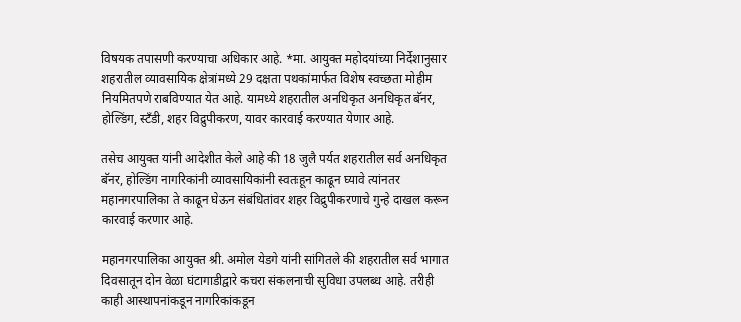विषयक तपासणी करण्याचा अधिकार आहे. *मा. आयुक्त महोदयांच्या निर्देशानुसार शहरातील व्यावसायिक क्षेत्रांमध्ये 29 दक्षता पथकांमार्फत विशेष स्वच्छता मोहीम नियमितपणे राबविण्यात येत आहे. यामध्ये शहरातील अनधिकृत अनधिकृत बॅनर, होल्डिंग, स्टँडी, शहर विद्रुपीकरण, यावर कारवाई करण्यात येणार आहे.

तसेच आयुक्त यांनी आदेशीत केले आहे की 18 जुलै पर्यत शहरातील सर्व अनधिकृत बॅनर, होल्डिंग नागरिकांनी व्यावसायिकांनी स्वतःहून काढून घ्यावे त्यांनतर महानगरपालिका ते काढून घेऊन संबंधितांवर शहर विद्रुपीकरणाचे गुन्हे दाखल करून कारवाई करणार आहे.

महानगरपालिका आयुक्त श्री. अमोल येडगे यांनी सांगितले की शहरातील सर्व भागात दिवसातून दोन वेळा घंटागाडीद्वारे कचरा संकलनाची सुविधा उपलब्ध आहे. तरीही काही आस्थापनांकडून नागरिकांकडून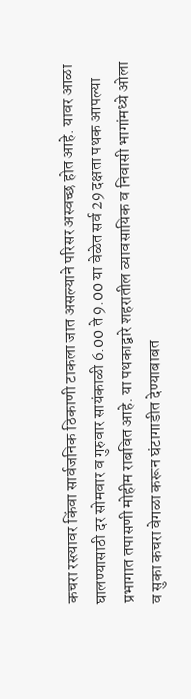कचरा रस्त्यावर किंवा सार्वजनिक ठिकाणी टाकला जात असल्याने परिसर अस्वच्छ होत आहे. यावर आळा घालण्यासाठी दर सोमवार व गुरुवार सायंकाळी 6.00 ते 9.00 या वेळेत सर्व 29 दक्षता पथक आपल्या प्रभागात तपासणी मोहीम राबवित आहे. या पथकाद्वारे शहरातील व्यावसायिक व निवासी भागांमध्ये ओला व सुका कचरा वेगळा करून घंटागाडीत देण्याबाबत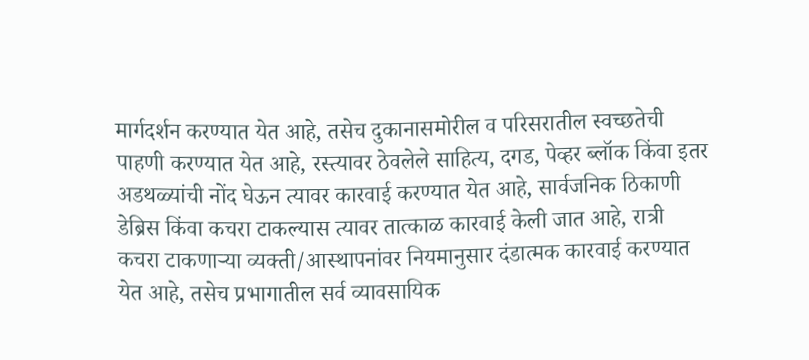मार्गदर्शन करण्यात येत आहे, तसेच दुकानासमोरील व परिसरातील स्वच्छतेची पाहणी करण्यात येत आहे, रस्त्यावर ठेवलेले साहित्य, दगड, पेव्हर ब्लॉक किंवा इतर अडथळ्यांची नोंद घेऊन त्यावर कारवाई करण्यात येत आहे, सार्वजनिक ठिकाणी डेब्रिस किंवा कचरा टाकल्यास त्यावर तात्काळ कारवाई केली जात आहे, रात्री कचरा टाकणाऱ्या व्यक्ती/आस्थापनांवर नियमानुसार दंडात्मक कारवाई करण्यात येत आहे, तसेच प्रभागातील सर्व व्यावसायिक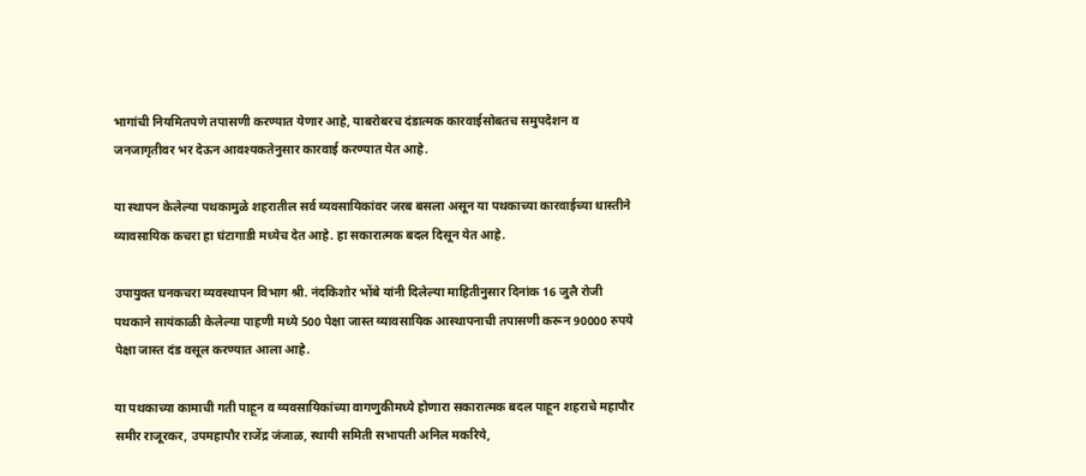भागांची नियमितपणे तपासणी करण्यात येणार आहे, याबरोबरच दंडात्मक कारवाईसोबतच समुपदेशन व जनजागृतीवर भर देऊन आवश्यकतेनुसार कारवाई करण्यात येत आहे.

या स्थापन केलेल्या पथकामुळे शहरातील सर्व व्यवसायिकांवर जरब बसला असून या पथकाच्या कारवाईच्या धास्तीने व्यावसायिक कचरा हा घंटागाडी मध्येच देत आहे. हा सकारात्मक बदल दिसून येत आहे.

उपायुक्त घनकचरा व्यवस्थापन विभाग श्री. नंदकिशोर भोंबे यांनी दिलेल्या माहितीनुसार दिनांक 16 जुलै रोजी पथकाने सायंकाळी केलेल्या पाहणी मध्ये 500 पेक्षा जास्त व्यावसायिक आस्थापनाची तपासणी करून 90000 रुपये पेक्षा जास्त दंड वसूल करण्यात आला आहे.

या पथकाच्या कामाची गती पाहून व व्यवसायिकांच्या वागणुकीमध्ये होणारा सकारात्मक बदल पाहून शहराचे महापौर समीर राजूरकर, उपमहापौर राजेंद्र जंजाळ, स्थायी समिती सभापती अनिल मकरिये,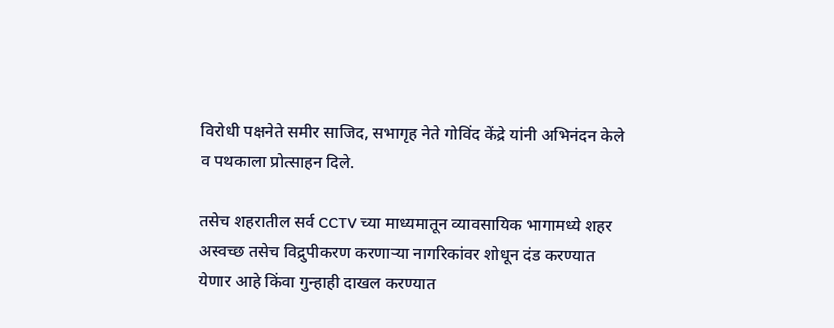विरोधी पक्षनेते समीर साजिद, सभागृह नेते गोविंद केंद्रे यांनी अभिनंदन केले व पथकाला प्रोत्साहन दिले.

तसेच शहरातील सर्व CCTV च्या माध्यमातून व्यावसायिक भागामध्ये शहर अस्वच्छ तसेच विद्रुपीकरण करणाऱ्या नागरिकांवर शोधून दंड करण्यात येणार आहे किंवा गुन्हाही दाखल करण्यात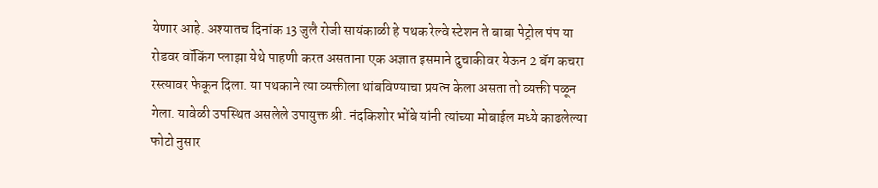येणार आहे. अश्यातच दिनांक 13 जुलै रोजी सायंकाळी हे पथक रेल्वे स्टेशन ते बाबा पेट्रोल पंप या रोडवर वॉकिंग प्लाझा येथे पाहणी करत असताना एक अज्ञात इसमाने दुचाकीवर येऊन 2 बॅग कचरा रस्त्यावर फेकून दिला. या पथकाने त्या व्यक्तीला थांबविण्याचा प्रयत्न केला असता तो व्यक्ती पळून गेला. यावेळी उपस्थित असलेले उपायुक्त श्री. नंदकिशोर भोंबे यांनी त्यांच्या मोबाईल मध्ये काढलेल्या फोटो नुसार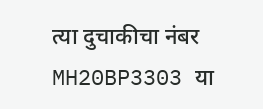त्या दुचाकीचा नंबर MH20BP3303 या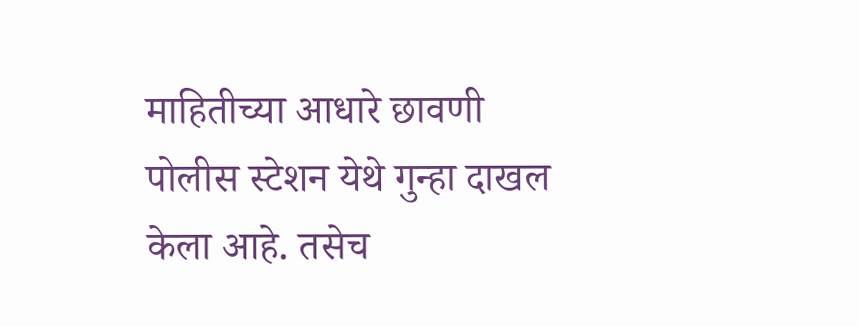माहितीच्या आधारे छावणी पोलीस स्टेशन येथे गुन्हा दाखल केला आहे. तसेच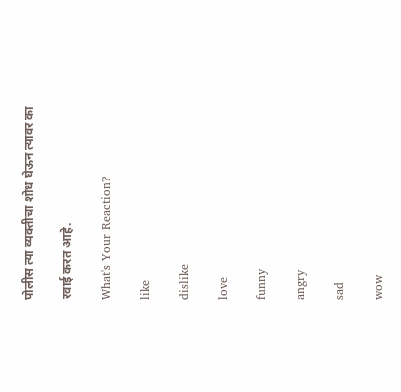पोलीस त्या व्यक्तीचा शोध घेऊन त्यावर का

रवाई करत आहे.

What's Your Reaction?

like

dislike

love

funny

angry

sad

wow